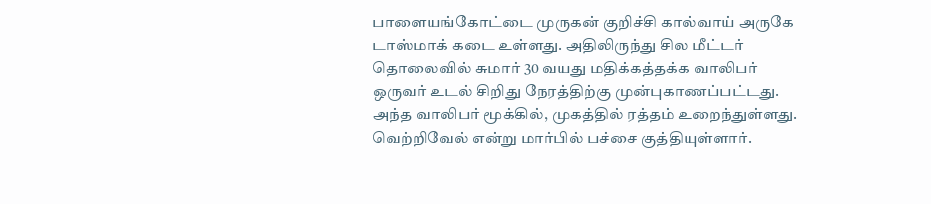பாளையங்கோட்டை முருகன் குறிச்சி கால்வாய் அருகே டாஸ்மாக் கடை உள்ளது. அதிலிருந்து சில மீட்டர் தொலைவில் சுமார் 30 வயது மதிக்கத்தக்க வாலிபர் ஒருவர் உடல் சிறிது நேரத்திற்கு முன்புகாணப்பட்டது.
அந்த வாலிபர் மூக்கில், முகத்தில் ரத்தம் உறைந்துள்ளது. வெற்றிவேல் என்று மார்பில் பச்சை குத்தியுள்ளார்.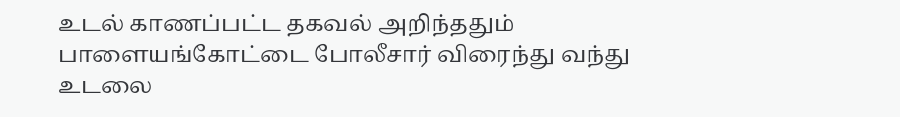உடல் காணப்பட்ட தகவல் அறிந்ததும் பாளையங்கோட்டை போலீசார் விரைந்து வந்து உடலை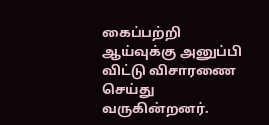கைப்பற்றி ஆய்வுக்கு அனுப்பி விட்டு விசாரணை செய்து வருகின்றனர்.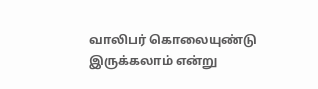வாலிபர் கொலையுண்டு இருக்கலாம் என்று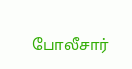போலீசார்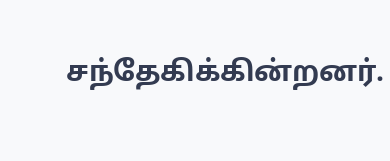சந்தேகிக்கின்றனர்.